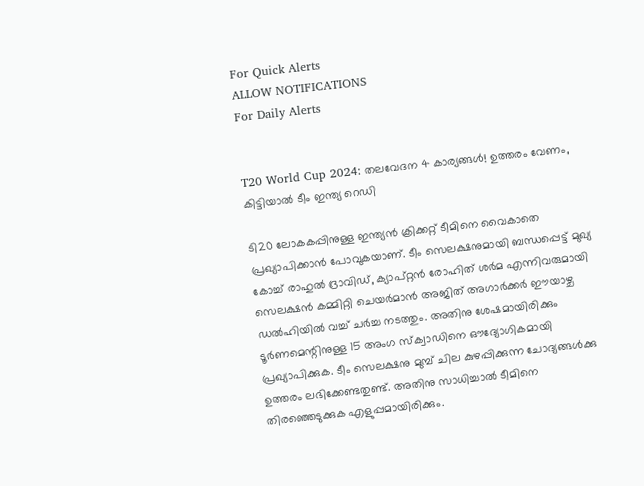For Quick Alerts
ALLOW NOTIFICATIONS
For Daily Alerts


T20 World Cup 2024: തലവേദന 4 കാര്യങ്ങള്‍! ഉത്തരം വേണം, കിട്ടിയാല്‍ ടീം ഇന്ത്യ റെഡി

ടി20 ലോകകപ്പിനുള്ള ഇന്ത്യന്‍ ക്രിക്കറ്റ് ടീമിനെ വൈകാതെ പ്രഖ്യാപിക്കാന്‍ പോവുകയാണ്. ടീം സെലക്ഷനുമായി ബന്ധപ്പെട്ട് മുഖ്യ കോച്ച് രാഹുല്‍ ദ്രാവിഡ്, ക്യാപ്റ്റന്‍ രോഹിത് ശര്‍മ എന്നിവരുമായി സെലക്ഷന്‍ കമ്മിറ്റി ചെയര്‍മാന്‍ അജിത് അഗാര്‍ക്കര്‍ ഈയാഴ്ച ഡല്‍ഹിയില്‍ വച്ച് ചര്‍ച്ച നടത്തും. അതിനു ശേഷമായിരിക്കും ടൂര്‍ണമെന്റിനുള്ള 15 അംഗ സ്‌ക്വാഡിനെ ഔദ്യോഗികമായി പ്രഖ്യാപിക്കുക. ടീം സെലക്ഷനു മുമ്പ് ചില കുഴപ്പിക്കുന്ന ചോദ്യങ്ങള്‍ക്കു ഉത്തരം ലഭിക്കേണ്ടതുണ്ട്. അതിനു സാധിച്ചാല്‍ ടീമിനെ തിരഞ്ഞെടുക്കുക എളുപ്പമായിരിക്കും.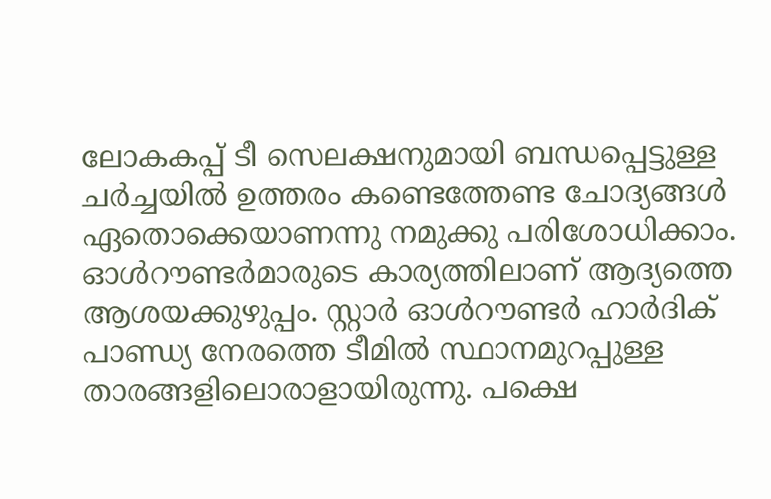ലോകകപ്പ് ടീ സെലക്ഷനുമായി ബന്ധപ്പെട്ടുള്ള ചര്‍ച്ചയില്‍ ഉത്തരം കണ്ടെത്തേണ്ട ചോദ്യങ്ങള്‍ ഏതൊക്കെയാണന്നു നമുക്കു പരിശോധിക്കാം. ഓള്‍റൗണ്ടര്‍മാരുടെ കാര്യത്തിലാണ് ആദ്യത്തെ ആശയക്കുഴുപ്പം. സ്റ്റാര്‍ ഓള്‍റൗണ്ടര്‍ ഹാര്‍ദിക് പാണ്ഡ്യ നേരത്തെ ടീമില്‍ സ്ഥാനമുറപ്പുള്ള താരങ്ങളിലൊരാളായിരുന്നു. പക്ഷെ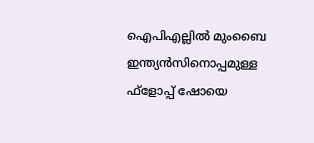ഐപിഎല്ലില്‍ മുംബൈ ഇന്ത്യന്‍സിനൊപ്പമുള്ള ഫ്‌ളോപ്പ് ഷോയെ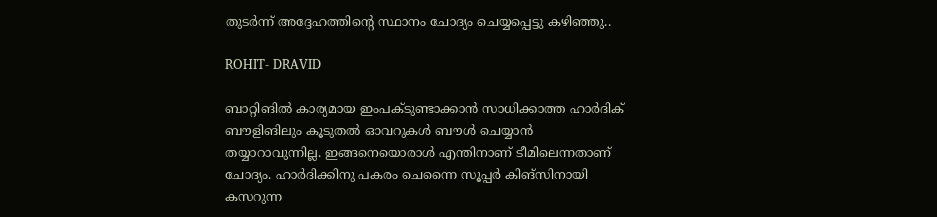തുടര്‍ന്ന് അദ്ദേഹത്തിന്‍റെ സ്ഥാനം ചോദ്യം ചെയ്യപ്പെട്ടു കഴിഞ്ഞു..

ROHIT- DRAVID

ബാറ്റിങില്‍ കാര്യമായ ഇംപക്ടുണ്ടാക്കാന്‍ സാധിക്കാത്ത ഹാര്‍ദിക് ബൗളിങിലും കൂടുതല്‍ ഓവറുകള്‍ ബൗള്‍ ചെയ്യാന്‍ തയ്യാറാവുന്നില്ല. ഇങ്ങനെയൊരാള്‍ എന്തിനാണ് ടീമിലെന്നതാണ് ചോദ്യം. ഹാര്‍ദിക്കിനു പകരം ചെന്നൈ സൂപ്പര്‍ കിങ്‌സിനായി കസറുന്ന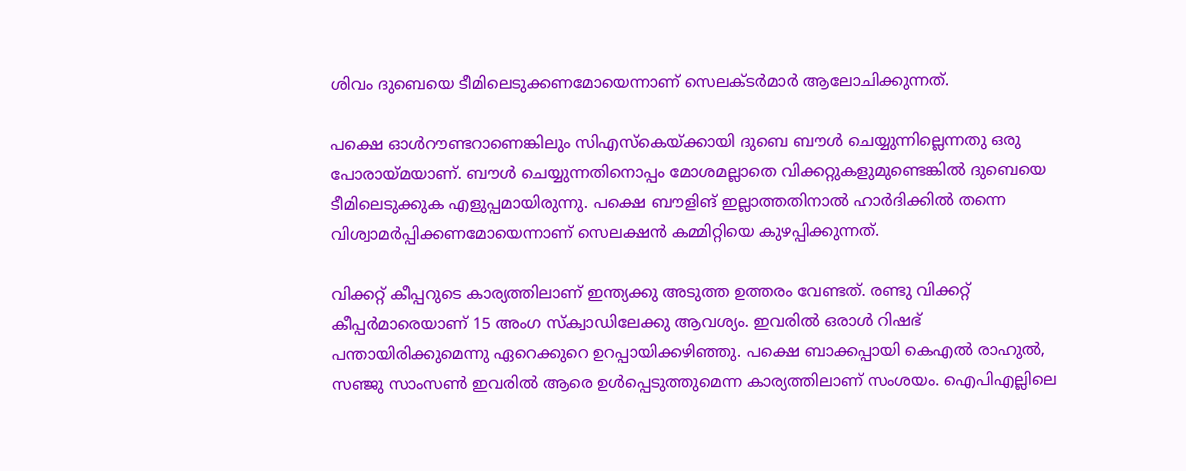ശിവം ദുബെയെ ടീമിലെടുക്കണമോയെന്നാണ് സെലക്ടര്‍മാര്‍‍ ആലോചിക്കുന്നത്.

പക്ഷെ ഓള്‍റൗണ്ടറാണെങ്കിലും സിഎസ്‌കെയ്ക്കായി ദുബെ ബൗള്‍ ചെയ്യുന്നില്ലെന്നതു ഒരു പോരായ്മയാണ്. ബൗള്‍ ചെയ്യുന്നതിനൊപ്പം മോശമല്ലാതെ വിക്കറ്റുകളുമുണ്ടെങ്കില്‍ ദുബെയെ ടീമിലെടുക്കുക എളുപ്പമായിരുന്നു. പക്ഷെ ബൗളിങ് ഇല്ലാത്തതിനാല്‍ ഹാര്‍ദിക്കില്‍ തന്നെ വിശ്വാമര്‍പ്പിക്കണമോയെന്നാണ് സെലക്ഷന്‍ കമ്മിറ്റിയെ കുഴപ്പിക്കുന്നത്.

വിക്കറ്റ് കീപ്പറുടെ കാര്യത്തിലാണ് ഇന്ത്യക്കു അടുത്ത ഉത്തരം വേണ്ടത്. രണ്ടു വിക്കറ്റ് കീപ്പര്‍മാരെയാണ് 15 അംഗ സ്‌ക്വാഡിലേക്കു ആവശ്യം. ഇവരില്‍ ഒരാള്‍ റിഷഭ് പന്തായിരിക്കുമെന്നു ഏറെക്കുറെ ഉറപ്പായിക്കഴിഞ്ഞു. പക്ഷെ ബാക്കപ്പായി കെഎല്‍ രാഹുല്‍, സഞ്ജു സാംസണ്‍ ഇവരില്‍ ആരെ ഉള്‍പ്പെടുത്തുമെന്ന കാര്യത്തിലാണ് സംശയം. ഐപിഎല്ലിലെ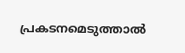പ്രകടനമെടുത്താല്‍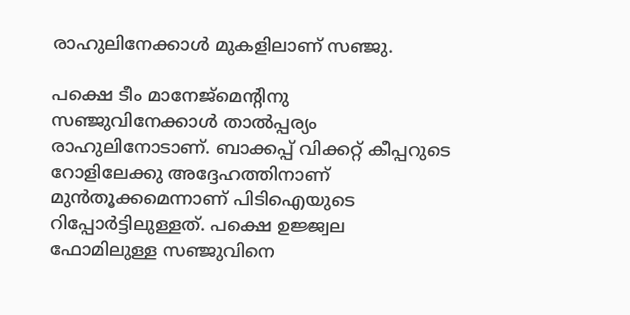രാഹുലിനേക്കാള്‍ മുകളിലാണ് സഞ്ജു.

പക്ഷെ ടീം മാനേജ്‌മെന്റിനു സഞ്ജുവിനേക്കാള്‍ താല്‍പ്പര്യം രാഹുലിനോടാണ്. ബാക്കപ്പ് വിക്കറ്റ് കീപ്പറുടെ റോളിലേക്കു അദ്ദേഹത്തിനാണ് മുന്‍തൂക്കമെന്നാണ് പിടിഐയുടെ റിപ്പോര്‍ട്ടിലുള്ളത്. പക്ഷെ ഉജ്ജ്വല ഫോമിലുള്ള സഞ്ജുവിനെ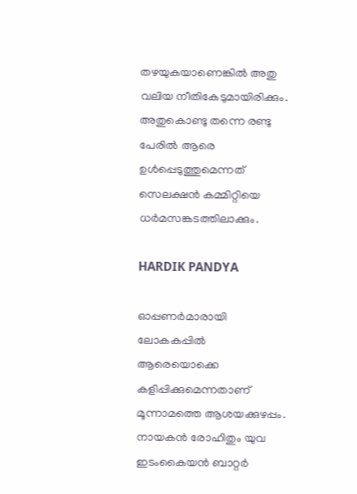തഴയുകയാണെങ്കില്‍ അതു വലിയ നീതികേടുമായിരിക്കും. അതുകൊണ്ടു തന്നെ രണ്ടു പേരില്‍ ആരെ ഉള്‍പ്പെടുത്തുമെന്നത് സെലക്ഷന്‍ കമ്മിറ്റിയെ ധര്‍മസങ്കടത്തിലാക്കും.

HARDIK PANDYA

ഓപ്പണര്‍മാരായി ലോകകപ്പില്‍ ആരെയൊക്കെ കളിപ്പിക്കുമെന്നതാണ് മൂന്നാമത്തെ ആശയക്കുഴപ്പം. നായകന്‍ രോഹിതും യുവ ഇടംകൈയന്‍ ബാറ്റര്‍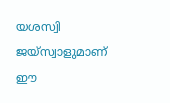യശസ്വി ജയ്‌സ്വാളുമാണ് ഈ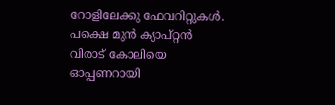റോളിലേക്കു ഫേവറിറ്റുകള്‍. പക്ഷെ മുന്‍ ക്യാപ്റ്റന്‍ വിരാട് കോലിയെ ഓപ്പണറായി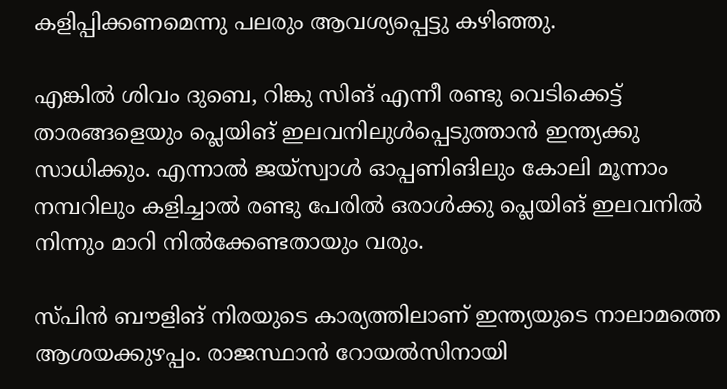കളിപ്പിക്കണമെന്നു പലരും ആവശ്യപ്പെട്ടു കഴിഞ്ഞു.

എങ്കില്‍ ശിവം ദുബെ, റിങ്കു സിങ് എന്നീ രണ്ടു വെടിക്കെട്ട് താരങ്ങളെയും പ്ലെയിങ് ഇലവനിലുള്‍പ്പെടുത്താന്‍ ഇന്ത്യക്കു സാധിക്കും. എന്നാല്‍ ജയ്‌സ്വാള്‍ ഓപ്പണിങിലും കോലി മൂന്നാം നമ്പറിലും കളിച്ചാല്‍ രണ്ടു പേരില്‍ ഒരാള്‍ക്കു പ്ലെയിങ് ഇലവനില്‍ നിന്നും മാറി നില്‍ക്കേണ്ടതായും വരും.

സ്പിന്‍ ബൗളിങ് നിരയുടെ കാര്യത്തിലാണ് ഇന്ത്യയുടെ നാലാമത്തെ ആശയക്കുഴപ്പം. രാജസ്ഥാന്‍ റോയല്‍സിനായി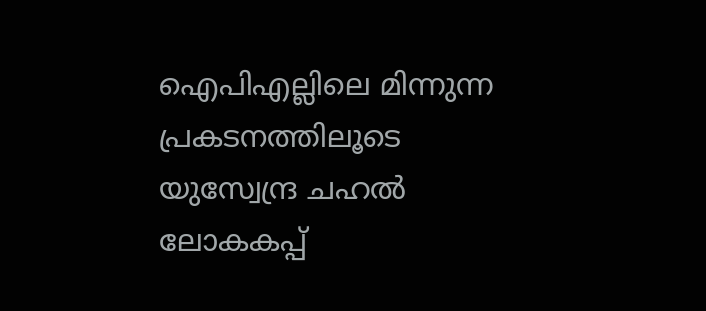ഐപിഎല്ലിലെ മിന്നുന്ന പ്രകടനത്തിലൂടെ യുസ്വേന്ദ്ര ചഹല്‍ ലോകകപ്പ്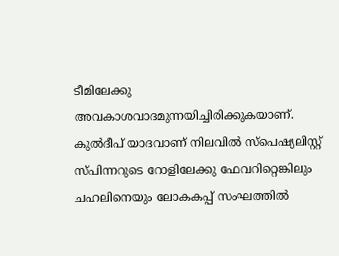ടീമിലേക്കു അവകാശവാദമുന്നയിച്ചിരിക്കുകയാണ്. കുല്‍ദീപ് യാദവാണ് നിലവില്‍ സ്‌പെഷ്യലിസ്റ്റ് സ്പിന്നറുടെ റോളിലേക്കു ഫേവറിറ്റെങ്കിലും ചഹലിനെയും ലോകകപ്പ് സംഘത്തില്‍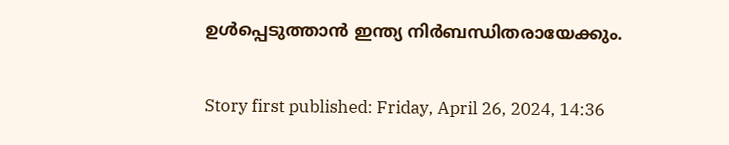ഉള്‍പ്പെടുത്താന്‍ ഇന്ത്യ നിര്‍ബന്ധിതരായേക്കും.

Story first published: Friday, April 26, 2024, 14:36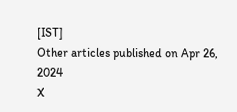[IST]
Other articles published on Apr 26, 2024
X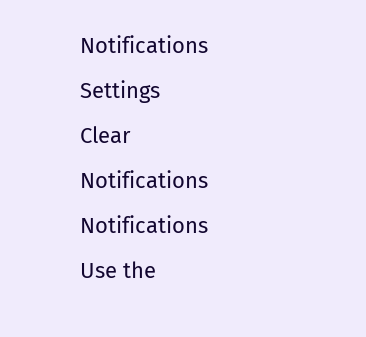Notifications
Settings
Clear Notifications
Notifications
Use the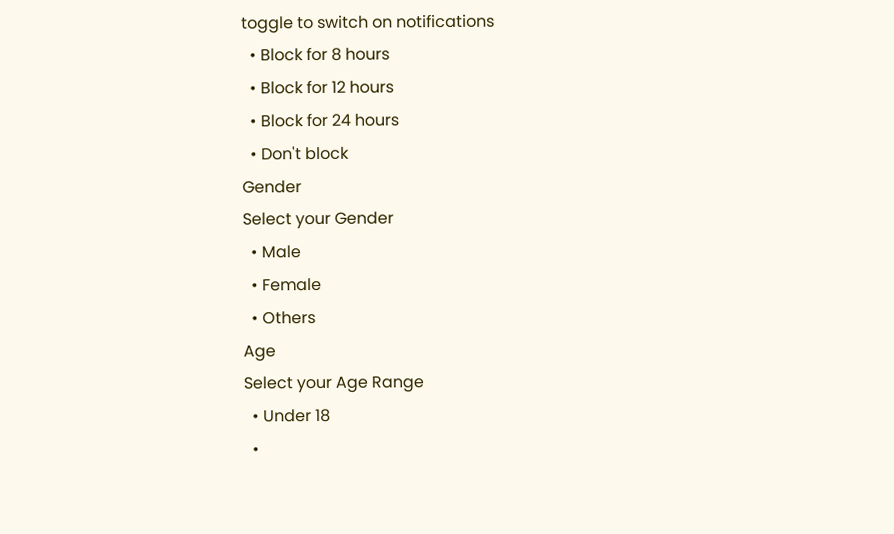toggle to switch on notifications
  • Block for 8 hours
  • Block for 12 hours
  • Block for 24 hours
  • Don't block
Gender
Select your Gender
  • Male
  • Female
  • Others
Age
Select your Age Range
  • Under 18
  •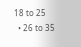18 to 25
  • 26 to 35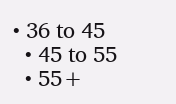• 36 to 45
  • 45 to 55
  • 55+